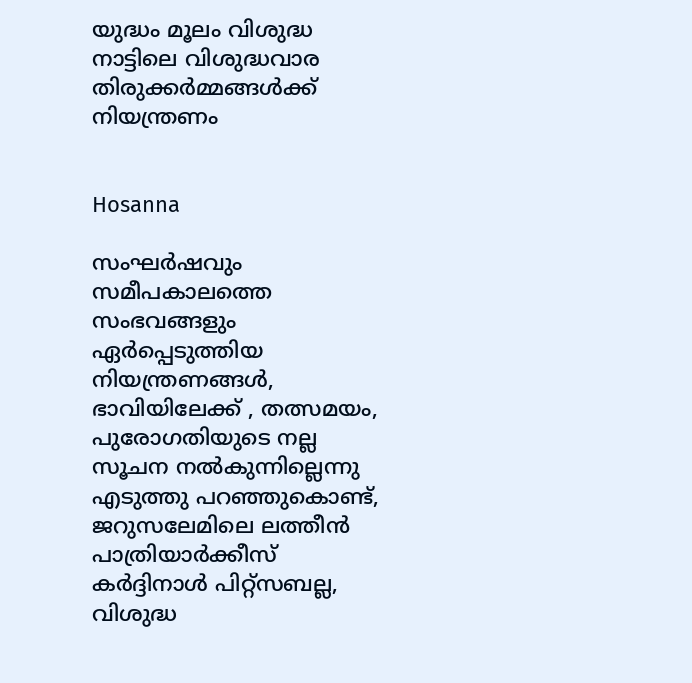യുദ്ധം മൂലം വിശുദ്ധ നാട്ടിലെ വിശുദ്ധവാര തിരുക്കര്‍മ്മങ്ങള്‍ക്ക് നിയന്ത്രണം


Hosanna

സംഘര്‍ഷവും സമീപകാലത്തെ സംഭവങ്ങളും ഏര്‍പ്പെടുത്തിയ നിയന്ത്രണങ്ങള്‍, ഭാവിയിലേക്ക് , തത്സമയം, പുരോഗതിയുടെ നല്ല സൂചന നല്‍കുന്നില്ലെന്നു എടുത്തു പറഞ്ഞുകൊണ്ട്, ജറുസലേമിലെ ലത്തീന്‍ പാത്രിയാര്‍ക്കീസ് കര്‍ദ്ദിനാള്‍ പിറ്റ്‌സബല്ല, വിശുദ്ധ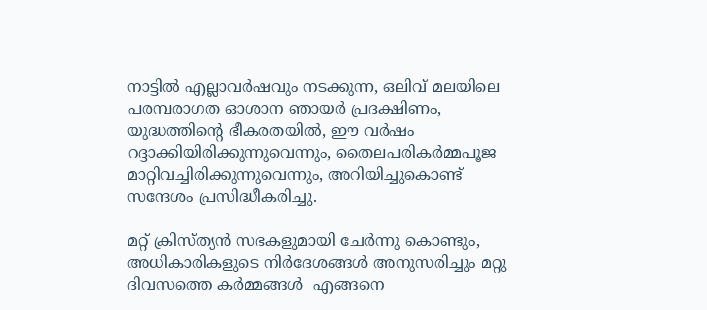നാട്ടില്‍ എല്ലാവര്‍ഷവും നടക്കുന്ന, ഒലിവ് മലയിലെ പരമ്പരാഗത ഓശാന ഞായര്‍ പ്രദക്ഷിണം, യുദ്ധത്തിന്റെ ഭീകരതയില്‍, ഈ വര്‍ഷം  റദ്ദാക്കിയിരിക്കുന്നുവെന്നും, തൈലപരികര്‍മ്മപൂജ മാറ്റിവച്ചിരിക്കുന്നുവെന്നും, അറിയിച്ചുകൊണ്ട് സന്ദേശം പ്രസിദ്ധീകരിച്ചു.

മറ്റ് ക്രിസ്ത്യന്‍ സഭകളുമായി ചേര്‍ന്നു കൊണ്ടും, അധികാരികളുടെ നിര്‍ദേശങ്ങള്‍ അനുസരിച്ചും മറ്റു ദിവസത്തെ കര്‍മ്മങ്ങള്‍  എങ്ങനെ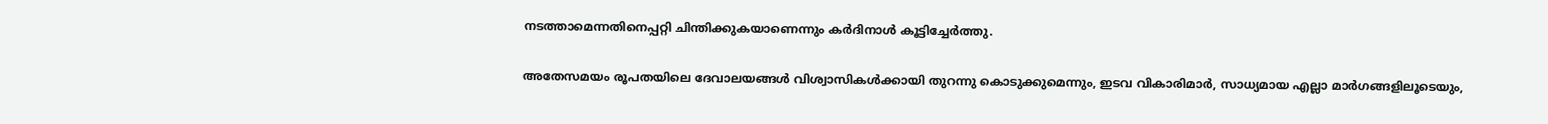നടത്താമെന്നതിനെപ്പറ്റി ചിന്തിക്കുകയാണെന്നും കര്‍ദിനാള്‍ കൂട്ടിച്ചേര്‍ത്തു.

അതേസമയം രൂപതയിലെ ദേവാലയങ്ങള്‍ വിശ്വാസികള്‍ക്കായി തുറന്നു കൊടുക്കുമെന്നും, ഇടവ വികാരിമാര്‍, സാധ്യമായ എല്ലാ മാര്‍ഗങ്ങളിലൂടെയും,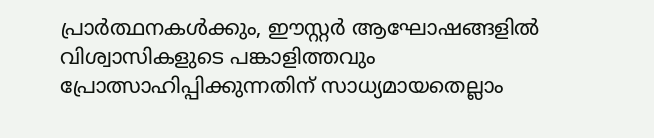പ്രാര്‍ത്ഥനകള്‍ക്കും, ഈസ്റ്റര്‍ ആഘോഷങ്ങളില്‍ വിശ്വാസികളുടെ പങ്കാളിത്തവും പ്രോത്സാഹിപ്പിക്കുന്നതിന് സാധ്യമായതെല്ലാം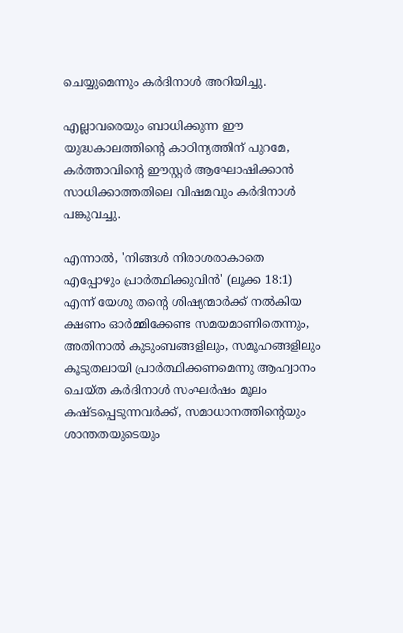ചെയ്യുമെന്നും കര്‍ദിനാള്‍ അറിയിച്ചു.

എല്ലാവരെയും ബാധിക്കുന്ന ഈ യുദ്ധകാലത്തിന്റെ കാഠിന്യത്തിന് പുറമേ, കര്‍ത്താവിന്റെ ഈസ്റ്റര്‍ ആഘോഷിക്കാന്‍ സാധിക്കാത്തതിലെ വിഷമവും കര്‍ദിനാള്‍ പങ്കുവച്ചു.

എന്നാല്‍, 'നിങ്ങള്‍ നിരാശരാകാതെ എപ്പോഴും പ്രാര്‍ത്ഥിക്കുവിന്‍' (ലൂക്ക 18:1) എന്ന് യേശു തന്റെ ശിഷ്യന്മാര്‍ക്ക് നല്‍കിയ ക്ഷണം ഓര്‍മ്മിക്കേണ്ട സമയമാണിതെന്നും, അതിനാല്‍ കുടുംബങ്ങളിലും, സമൂഹങ്ങളിലും കൂടുതലായി പ്രാര്‍ത്ഥിക്കണമെന്നു ആഹ്വാനം ചെയ്ത കര്‍ദിനാള്‍ സംഘര്‍ഷം മൂലം കഷ്ടപ്പെടുന്നവര്‍ക്ക്, സമാധാനത്തിന്റെയും ശാന്തതയുടെയും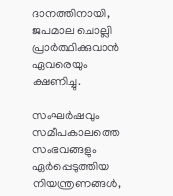ദാനത്തിനായി, ജപമാല ചൊല്ലി പ്രാര്‍ത്ഥിക്കുവാന്‍ ഏവരെയും ക്ഷണിച്ചു.

സംഘര്‍ഷവും സമീപകാലത്തെ സംഭവങ്ങളും ഏര്‍പ്പെടുത്തിയ നിയന്ത്രണങ്ങള്‍,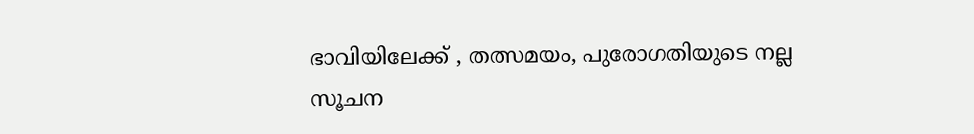ഭാവിയിലേക്ക് , തത്സമയം, പുരോഗതിയുടെ നല്ല സൂചന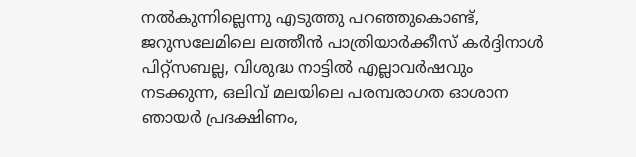നല്‍കുന്നില്ലെന്നു എടുത്തു പറഞ്ഞുകൊണ്ട്, ജറുസലേമിലെ ലത്തീന്‍ പാത്രിയാര്‍ക്കീസ് കര്‍ദ്ദിനാള്‍ പിറ്റ്‌സബല്ല, വിശുദ്ധ നാട്ടില്‍ എല്ലാവര്‍ഷവും നടക്കുന്ന, ഒലിവ് മലയിലെ പരമ്പരാഗത ഓശാന ഞായര്‍ പ്രദക്ഷിണം,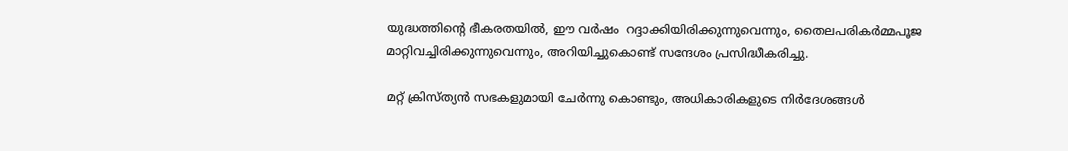യുദ്ധത്തിന്റെ ഭീകരതയില്‍, ഈ വര്‍ഷം  റദ്ദാക്കിയിരിക്കുന്നുവെന്നും, തൈലപരികര്‍മ്മപൂജ മാറ്റിവച്ചിരിക്കുന്നുവെന്നും, അറിയിച്ചുകൊണ്ട് സന്ദേശം പ്രസിദ്ധീകരിച്ചു.

മറ്റ് ക്രിസ്ത്യന്‍ സഭകളുമായി ചേര്‍ന്നു കൊണ്ടും, അധികാരികളുടെ നിര്‍ദേശങ്ങള്‍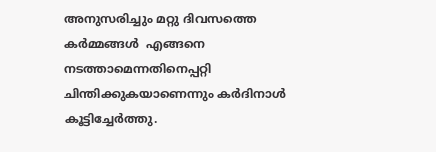അനുസരിച്ചും മറ്റു ദിവസത്തെ കര്‍മ്മങ്ങള്‍  എങ്ങനെ നടത്താമെന്നതിനെപ്പറ്റി ചിന്തിക്കുകയാണെന്നും കര്‍ദിനാള്‍ കൂട്ടിച്ചേര്‍ത്തു.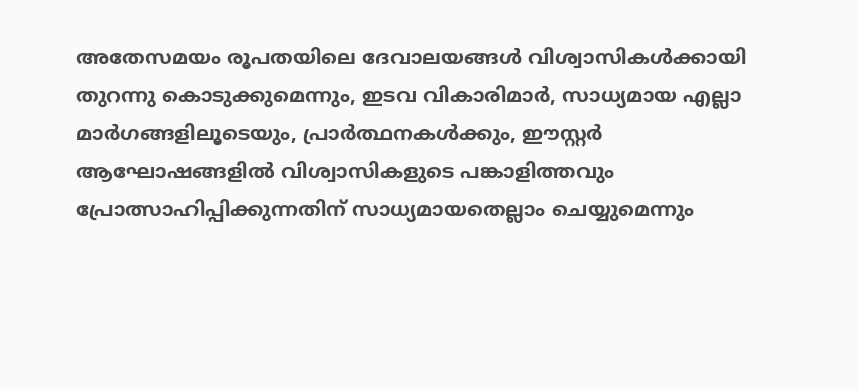അതേസമയം രൂപതയിലെ ദേവാലയങ്ങള്‍ വിശ്വാസികള്‍ക്കായി തുറന്നു കൊടുക്കുമെന്നും, ഇടവ വികാരിമാര്‍, സാധ്യമായ എല്ലാ മാര്‍ഗങ്ങളിലൂടെയും, പ്രാര്‍ത്ഥനകള്‍ക്കും, ഈസ്റ്റര്‍ ആഘോഷങ്ങളില്‍ വിശ്വാസികളുടെ പങ്കാളിത്തവും പ്രോത്സാഹിപ്പിക്കുന്നതിന് സാധ്യമായതെല്ലാം ചെയ്യുമെന്നും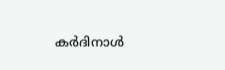കര്‍ദിനാള്‍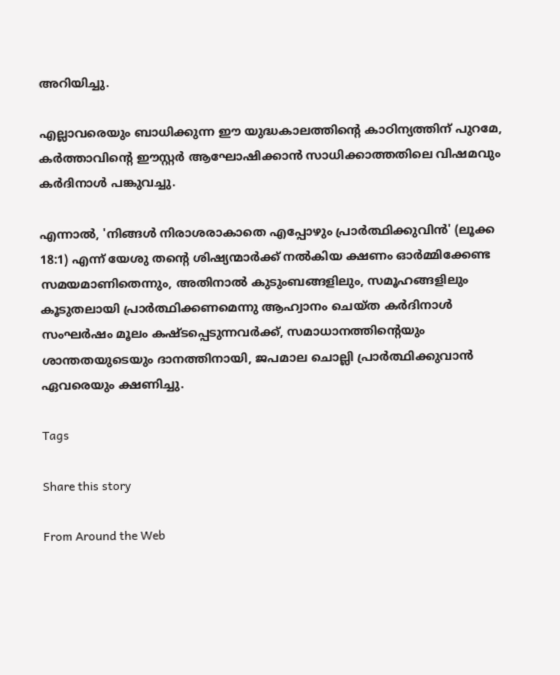അറിയിച്ചു.

എല്ലാവരെയും ബാധിക്കുന്ന ഈ യുദ്ധകാലത്തിന്റെ കാഠിന്യത്തിന് പുറമേ, കര്‍ത്താവിന്റെ ഈസ്റ്റര്‍ ആഘോഷിക്കാന്‍ സാധിക്കാത്തതിലെ വിഷമവും കര്‍ദിനാള്‍ പങ്കുവച്ചു.

എന്നാല്‍, 'നിങ്ങള്‍ നിരാശരാകാതെ എപ്പോഴും പ്രാര്‍ത്ഥിക്കുവിന്‍' (ലൂക്ക 18:1) എന്ന് യേശു തന്റെ ശിഷ്യന്മാര്‍ക്ക് നല്‍കിയ ക്ഷണം ഓര്‍മ്മിക്കേണ്ട സമയമാണിതെന്നും, അതിനാല്‍ കുടുംബങ്ങളിലും, സമൂഹങ്ങളിലും കൂടുതലായി പ്രാര്‍ത്ഥിക്കണമെന്നു ആഹ്വാനം ചെയ്ത കര്‍ദിനാള്‍ സംഘര്‍ഷം മൂലം കഷ്ടപ്പെടുന്നവര്‍ക്ക്, സമാധാനത്തിന്റെയും ശാന്തതയുടെയും ദാനത്തിനായി, ജപമാല ചൊല്ലി പ്രാര്‍ത്ഥിക്കുവാന്‍ ഏവരെയും ക്ഷണിച്ചു.

Tags

Share this story

From Around the Web